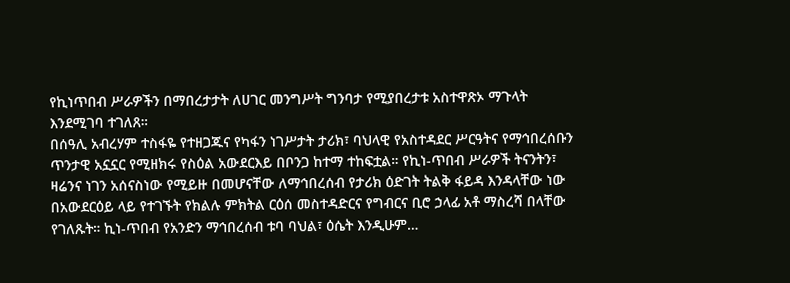የኪነጥበብ ሥራዎችን በማበረታታት ለሀገር መንግሥት ግንባታ የሚያበረታቱ አስተዋጽኦ ማጉላት እንደሚገባ ተገለጸ።
በሰዓሊ አብረሃም ተስፋዬ የተዘጋጁና የካፋን ነገሥታት ታሪክ፣ ባህላዊ የአስተዳደር ሥርዓትና የማኅበረሰቡን ጥንታዊ አኗኗር የሚዘክሩ የስዕል አውደርእይ በቦንጋ ከተማ ተከፍቷል። የኪነ-ጥበብ ሥራዎች ትናንትን፣ ዛሬንና ነገን አሰናስነው የሚይዙ በመሆናቸው ለማኅበረሰብ የታሪክ ዕድገት ትልቅ ፋይዳ እንዳላቸው ነው በአውደርዕይ ላይ የተገኙት የክልሉ ምክትል ርዕሰ መስተዳድርና የግብርና ቢሮ ኃላፊ አቶ ማስረሻ በላቸው የገለጹት። ኪነ-ጥበብ የአንድን ማኅበረሰብ ቱባ ባህል፣ ዕሴት እንዲሁም…